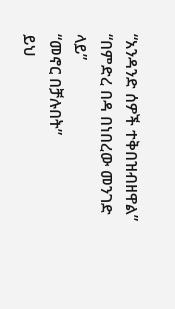“አንዳንድ ሰዎች ተቅበዝብዘዋል”
“በምድረ በዳ በነበረው መንገድ ላይ”
“መኖር በቻሉበት”
ይህ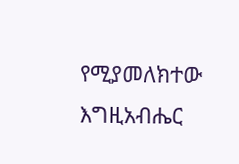የሚያመለክተው እግዚአብሔር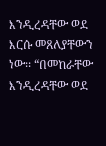እንዲረዳቸው ወደ እርሱ መጸለያቸውን ነው፡፡ “በመከራቸው እንዲረዳቸው ወደ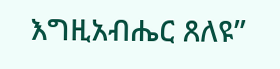እግዚአብሔር ጸለዩ”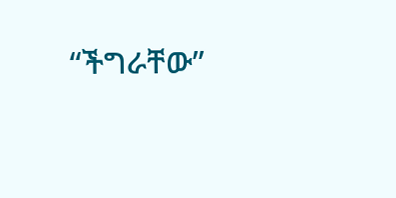“ችግራቸው”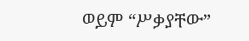ወይም “ሥቃያቸው”